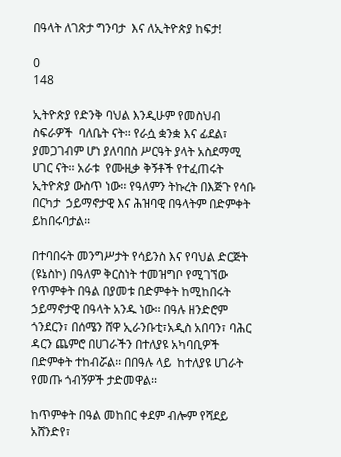በዓላት ለገጽታ ግንባታ  እና ለኢትዮጵያ ከፍታ!

0
148

ኢትዮጵያ የድንቅ ባህል እንዲሁም የመስህብ ስፍራዎች  ባለቤት ናት፡፡ የራሷ ቋንቋ እና ፊደል፣ ያመጋገብም ሆነ ያለባበስ ሥርዓት ያላት አስደማሚ ሀገር ናት፡፡ አራቱ  የሙዚቃ ቅኝቶች የተፈጠሩት ኢትዮጵያ ውስጥ ነው፡፡ የዓለምን ትኩረት በእጅጉ የሳቡ በርካታ  ኃይማኖታዊ እና ሕዝባዊ በዓላትም በድምቀት ይከበሩባታል፡፡

በተባበሩት መንግሥታት የሳይንስ እና የባህል ድርጅት (ዩኔስኮ) በዓለም ቅርስነት ተመዝግቦ የሚገኘው የጥምቀት በዓል በያመቱ በድምቀት ከሚከበሩት ኃይማኖታዊ በዓላት አንዱ ነው፡፡ በዓሉ ዘንድሮም ጎንደርን፣ በሰሜን ሸዋ ኢራንቡቲ፣አዲስ አበባን፣ ባሕር ዳርን ጨምሮ በሀገራችን በተለያዩ አካባቢዎች   በድምቀት ተከብሯል፡፡ በበዓሉ ላይ  ከተለያዩ ሀገራት የመጡ ጎብኝዎች ታድመዋል፡፡

ከጥምቀት በዓል መከበር ቀደም ብሎም የሻደይ አሸንድየ፣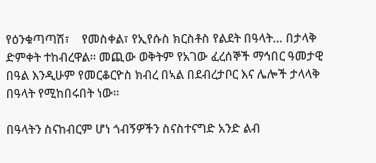የዕንቁጣጣሽ፣    የመስቀል፣ የኢየሱስ ክርስቶስ የልደት በዓላት… በታላቅ ድምቀት ተከብረዋል፡፡ መጪው ወቅትም የአገው ፈረሰኞች ማኅበር ዓመታዊ በዓል እንዲሁም የመርቆርዮስ ክብረ በኣል በደብረታቦር እና ሌሎች ታላላቅ በዓላት የሚከበሩበት ነው፡፡

በዓላትን ስናከብርም ሆነ ጎብኝዎችን ስናስተናግድ አንድ ልብ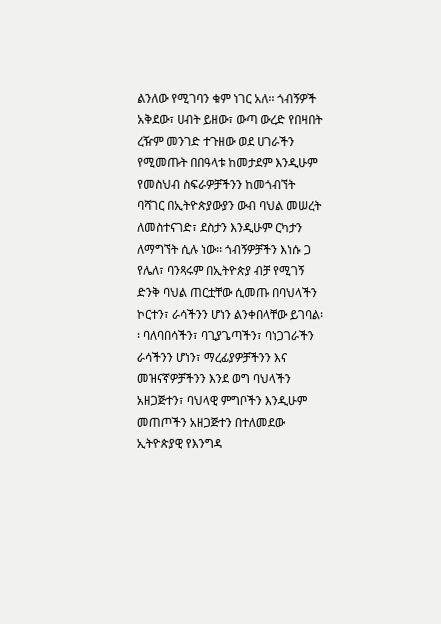ልንለው የሚገባን ቁም ነገር አለ፡፡ ጎብኝዎች አቅደው፣ ሀብት ይዘው፣ ውጣ ውረድ የበዛበት ረዥም መንገድ ተጉዘው ወደ ሀገራችን የሚመጡት በበዓላቱ ከመታደም እንዲሁም የመስህብ ስፍራዎቻችንን ከመጎብኘት ባሻገር በኢትዮጵያውያን ውብ ባህል መሠረት ለመስተናገድ፣ ደስታን እንዲሁም ርካታን ለማግኘት ሲሉ ነው፡፡ ጎብኝዎቻችን እነሱ ጋ የሌለ፣ ባንጻሩም በኢትዮጵያ ብቻ የሚገኝ ድንቅ ባህል ጠርቷቸው ሲመጡ በባህላችን ኮርተን፣ ራሳችንን ሆነን ልንቀበላቸው ይገባል፡፡ ባለባበሳችን፣ ባጊያጌጣችን፣ ባነጋገራችን  ራሳችንን ሆነን፣ ማረፊያዎቻችንን እና መዝናኛዎቻችንን እንደ ወግ ባህላችን አዘጋጅተን፣ ባህላዊ ምግቦችን እንዲሁም መጠጦችን አዘጋጅተን በተለመደው ኢትዮጵያዊ የእንግዳ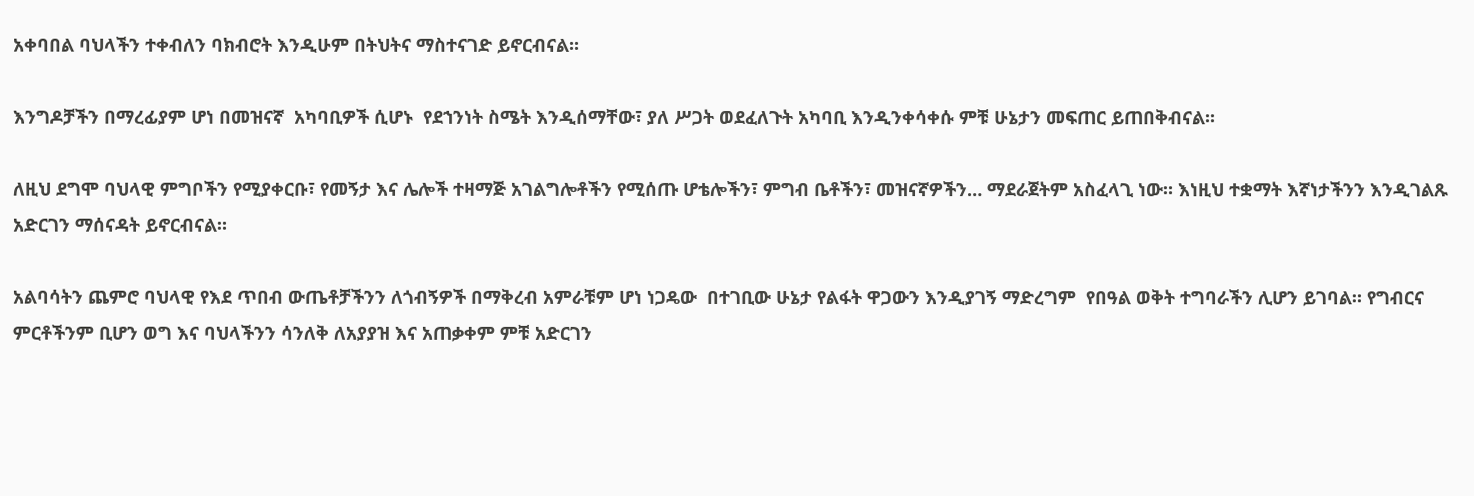አቀባበል ባህላችን ተቀብለን ባክብሮት እንዲሁም በትህትና ማስተናገድ ይኖርብናል፡፡

እንግዶቻችን በማረፊያም ሆነ በመዝናኛ  አካባቢዎች ሲሆኑ  የደኀንነት ስሜት እንዲሰማቸው፣ ያለ ሥጋት ወደፈለጉት አካባቢ እንዲንቀሳቀሱ ምቹ ሁኔታን መፍጠር ይጠበቅብናል፡፡

ለዚህ ደግሞ ባህላዊ ምግቦችን የሚያቀርቡ፣ የመኝታ እና ሌሎች ተዛማጅ አገልግሎቶችን የሚሰጡ ሆቴሎችን፣ ምግብ ቤቶችን፣ መዝናኛዎችን… ማደራጀትም አስፈላጊ ነው። እነዚህ ተቋማት እኛነታችንን እንዲገልጹ አድርገን ማሰናዳት ይኖርብናል።

አልባሳትን ጨምሮ ባህላዊ የእደ ጥበብ ውጤቶቻችንን ለጎብኝዎች በማቅረብ አምራቹም ሆነ ነጋዴው  በተገቢው ሁኔታ የልፋት ዋጋውን እንዲያገኝ ማድረግም  የበዓል ወቅት ተግባራችን ሊሆን ይገባል። የግብርና ምርቶችንም ቢሆን ወግ እና ባህላችንን ሳንለቅ ለአያያዝ እና አጠቃቀም ምቹ አድርገን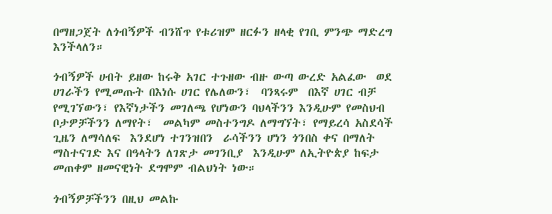በማዘጋጀት ለጎብኝዎች ብንሸጥ የቱሪዝም ዘርፉን ዘላቂ የገቢ ምንጭ ማድረግ እንችላለን።

ጎብኝዎች ሀብት ይዘው ከሩቅ አገር ተጉዘው ብዙ ውጣ ውረድ አልፈው  ወደ ሀገራችን የሚመጡት በእነሱ ሀገር የሌለውን፣  ባንጻሩም  በእኛ ሀገር ብቻ የሚገኘውን፣ የእኛነታችን መገለጫ የሆነውን ባህላችንን እንዲሁም የመስህብ ቦታዎቻችንን ለማየት፣  መልካም መስተንግዶ ለማግኘት፣ የማይረሳ አስደሳች ጊዜን ለማሳለፍ  እንደሆነ ተገንዝበን  ራሳችንን ሆነን ጎንበስ ቀና በማለት ማስተናገድ እና በዓላትን ለገጽታ መገንቢያ  እንዲሁም ለኢትዮጵያ ከፍታ መጠቀም ዘመናዊነት ደግሞም ብልህነት ነው።

ጎብኝዎቻችንን በዚህ መልኩ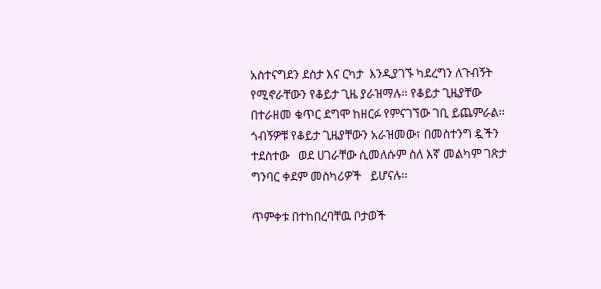አስተናግደን ደስታ እና ርካታ  እንዲያገኙ ካደረግን ለጉብኝት የሚኖራቸውን የቆይታ ጊዜ ያራዝማሉ፡፡ የቆይታ ጊዜያቸው በተራዘመ ቁጥር ደግሞ ከዘርፉ የምናገኘው ገቢ ይጨምራል፡፡ ጎብኝዎቹ የቆይታ ጊዜያቸውን አራዝመው፣ በመስተንግ ዷችን ተደስተው   ወደ ሀገራቸው ሲመለሱም ስለ እኛ መልካም ገጽታ ግንባር ቀደም መስካሪዎች   ይሆናሉ፡፡

ጥምቀቱ በተከበረባቸዉ ቦታወች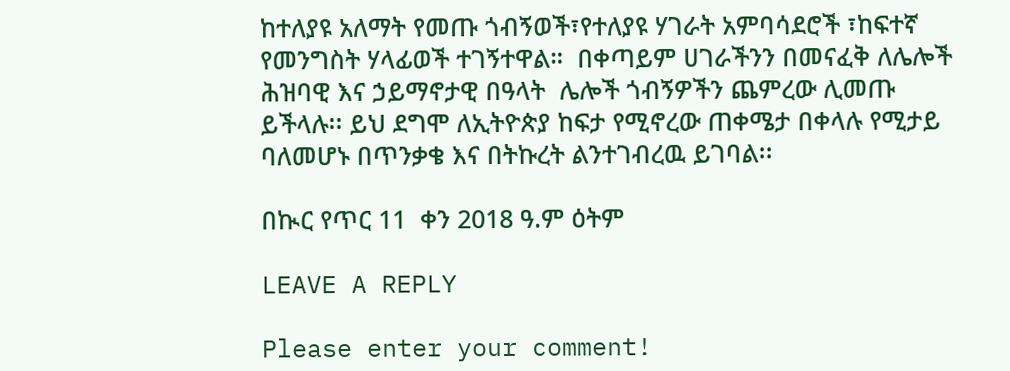ከተለያዩ አለማት የመጡ ጎብኝወች፣የተለያዩ ሃገራት አምባሳደሮች ፣ከፍተኛ የመንግስት ሃላፊወች ተገኝተዋል።  በቀጣይም ሀገራችንን በመናፈቅ ለሌሎች  ሕዝባዊ እና ኃይማኖታዊ በዓላት  ሌሎች ጎብኝዎችን ጨምረው ሊመጡ ይችላሉ፡፡ ይህ ደግሞ ለኢትዮጵያ ከፍታ የሚኖረው ጠቀሜታ በቀላሉ የሚታይ ባለመሆኑ በጥንቃቄ እና በትኩረት ልንተገብረዉ ይገባል፡፡

በኲር የጥር 11  ቀን 2018 ዓ.ም ዕትም

LEAVE A REPLY

Please enter your comment!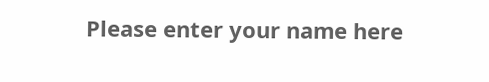Please enter your name here